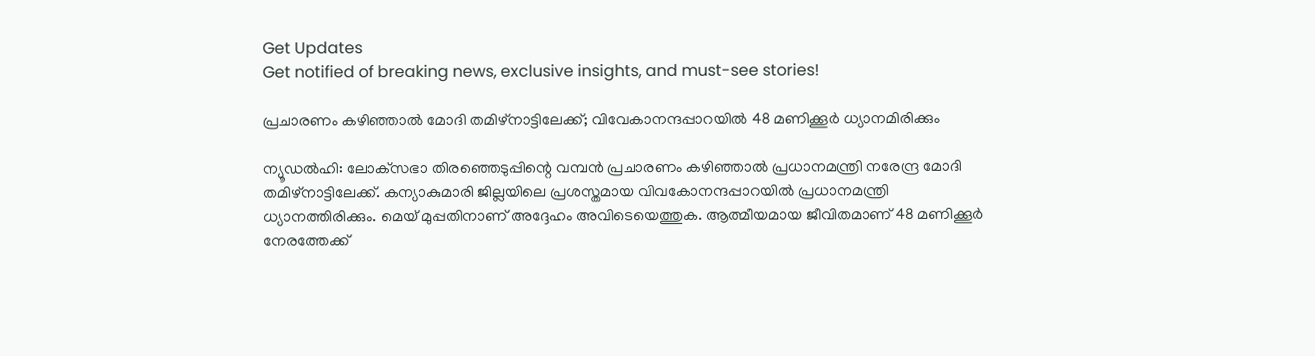Get Updates
Get notified of breaking news, exclusive insights, and must-see stories!

പ്രചാരണം കഴിഞ്ഞാല്‍ മോദി തമിഴ്‌നാട്ടിലേക്ക്; വിവേകാനന്ദപ്പാറയില്‍ 48 മണിക്കൂര്‍ ധ്യാനമിരിക്കും

ന്യൂഡല്‍ഹി: ലോക്‌സഭാ തിരഞ്ഞെടുപ്പിന്റെ വമ്പന്‍ പ്രചാരണം കഴിഞ്ഞാല്‍ പ്രധാനമന്ത്രി നരേന്ദ്ര മോദി തമിഴ്‌നാട്ടിലേക്ക്. കന്യാകുമാരി ജില്ലയിലെ പ്രശസ്തമായ വിവകോനന്ദപ്പാറയില്‍ പ്രധാനമന്ത്രി ധ്യാനത്തിരിക്കും. മെയ് മുപ്പതിനാണ് അദ്ദേഹം അവിടെയെത്തുക. ആത്മീയമായ ജീവിതമാണ് 48 മണിക്കൂര്‍ നേരത്തേക്ക്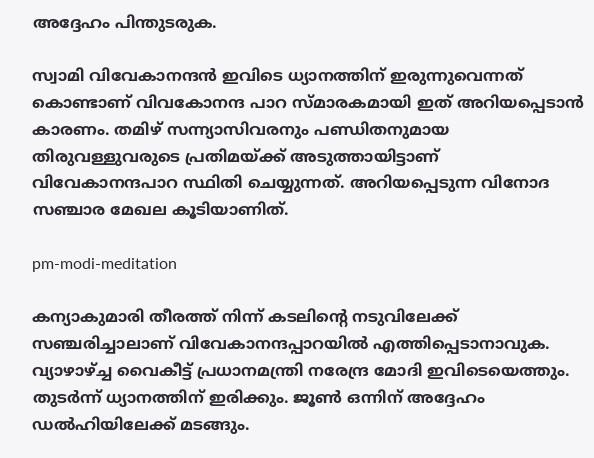അദ്ദേഹം പിന്തുടരുക.

സ്വാമി വിവേകാനന്ദന്‍ ഇവിടെ ധ്യാനത്തിന് ഇരുന്നുവെന്നത് കൊണ്ടാണ് വിവകോനന്ദ പാറ സ്മാരകമായി ഇത് അറിയപ്പെടാന്‍ കാരണം. തമിഴ് സന്ന്യാസിവരനും പണ്ഡിതനുമായ തിരുവള്ളുവരുടെ പ്രതിമയ്ക്ക് അടുത്തായിട്ടാണ് വിവേകാനന്ദപാറ സ്ഥിതി ചെയ്യുന്നത്. അറിയപ്പെടുന്ന വിനോദ സഞ്ചാര മേഖല കൂടിയാണിത്.

pm-modi-meditation

കന്യാകുമാരി തീരത്ത് നിന്ന് കടലിന്റെ നടുവിലേക്ക് സഞ്ചരിച്ചാലാണ് വിവേകാനന്ദപ്പാറയില്‍ എത്തിപ്പെടാനാവുക. വ്യാഴാഴ്ച്ച വൈകീട്ട് പ്രധാനമന്ത്രി നരേന്ദ്ര മോദി ഇവിടെയെത്തും. തുടര്‍ന്ന് ധ്യാനത്തിന് ഇരിക്കും. ജൂണ്‍ ഒന്നിന് അദ്ദേഹം ഡല്‍ഹിയിലേക്ക് മടങ്ങും.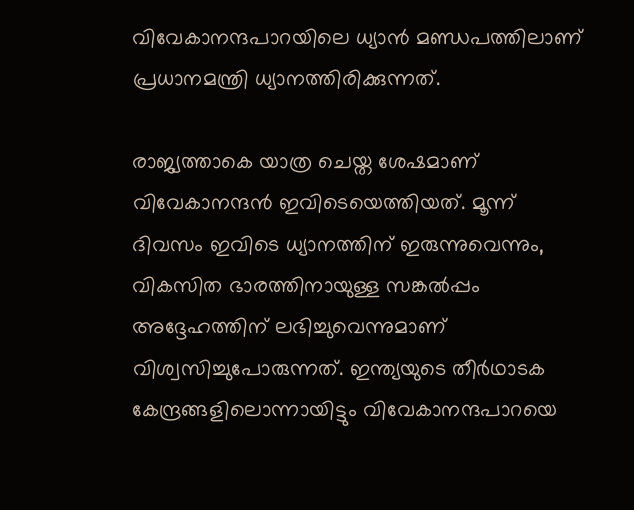വിവേകാനന്ദപാറയിലെ ധ്യാന്‍ മണ്ഡപത്തിലാണ് പ്രധാനമന്ത്രി ധ്യാനത്തിരിക്കുന്നത്.

രാജ്യത്താകെ യാത്ര ചെയ്ത ശേഷമാണ് വിവേകാനന്ദന്‍ ഇവിടെയെത്തിയത്. മൂന്ന് ദിവസം ഇവിടെ ധ്യാനത്തിന് ഇരുന്നുവെന്നും, വികസിത ഭാരത്തിനായുള്ള സങ്കല്‍പ്പം അദ്ദേഹത്തിന് ലഭിച്ചുവെന്നുമാണ് വിശ്വസിച്ചുപോരുന്നത്. ഇന്ത്യയുടെ തീര്‍ഥാടക കേന്ദ്രങ്ങളിലൊന്നായിട്ടും വിവേകാനന്ദപാറയെ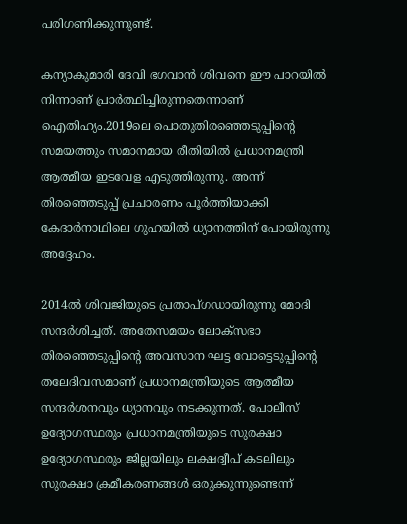പരിഗണിക്കുന്നുണ്ട്.

കന്യാകുമാരി ദേവി ഭഗവാന്‍ ശിവനെ ഈ പാറയില്‍ നിന്നാണ് പ്രാര്‍ത്ഥിച്ചിരുന്നതെന്നാണ് ഐതിഹ്യം.2019ലെ പൊതുതിരഞ്ഞെടുപ്പിന്റെ സമയത്തും സമാനമായ രീതിയില്‍ പ്രധാനമന്ത്രി ആത്മീയ ഇടവേള എടുത്തിരുന്നു. അന്ന് തിരഞ്ഞെടുപ്പ് പ്രചാരണം പൂര്‍ത്തിയാക്കി കേദാര്‍നാഥിലെ ഗുഹയില്‍ ധ്യാനത്തിന് പോയിരുന്നു അദ്ദേഹം.

2014ല്‍ ശിവജിയുടെ പ്രതാപ്ഗഡായിരുന്നു മോദി സന്ദര്‍ശിച്ചത്. അതേസമയം ലോക്‌സഭാ തിരഞ്ഞെടുപ്പിന്റെ അവസാന ഘട്ട വോട്ടെടുപ്പിന്റെ തലേദിവസമാണ് പ്രധാനമന്ത്രിയുടെ ആത്മീയ സന്ദര്‍ശനവും ധ്യാനവും നടക്കുന്നത്. പോലീസ് ഉദ്യോഗസ്ഥരും പ്രധാനമന്ത്രിയുടെ സുരക്ഷാ ഉദ്യോഗസ്ഥരും ജില്ലയിലും ലക്ഷദ്വീപ് കടലിലും സുരക്ഷാ ക്രമീകരണങ്ങള്‍ ഒരുക്കുന്നുണ്ടെന്ന്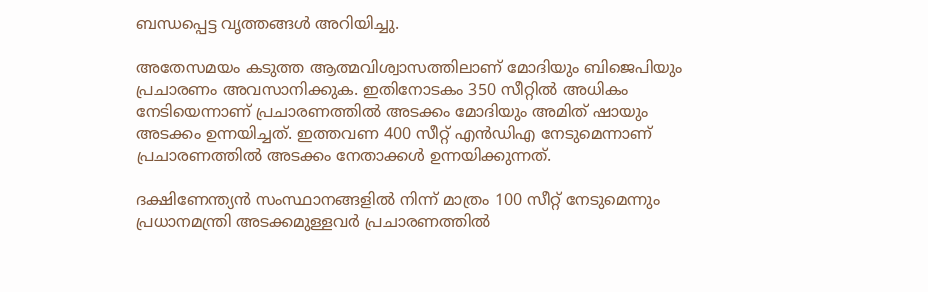ബന്ധപ്പെട്ട വൃത്തങ്ങള്‍ അറിയിച്ചു.

അതേസമയം കടുത്ത ആത്മവിശ്വാസത്തിലാണ് മോദിയും ബിജെപിയും പ്രചാരണം അവസാനിക്കുക. ഇതിനോടകം 350 സീറ്റില്‍ അധികം നേടിയെന്നാണ് പ്രചാരണത്തില്‍ അടക്കം മോദിയും അമിത് ഷായും അടക്കം ഉന്നയിച്ചത്. ഇത്തവണ 400 സീറ്റ് എന്‍ഡിഎ നേടുമെന്നാണ് പ്രചാരണത്തില്‍ അടക്കം നേതാക്കള്‍ ഉന്നയിക്കുന്നത്.

ദക്ഷിണേന്ത്യന്‍ സംസ്ഥാനങ്ങളില്‍ നിന്ന് മാത്രം 100 സീറ്റ് നേടുമെന്നും പ്രധാനമന്ത്രി അടക്കമുള്ളവര്‍ പ്രചാരണത്തില്‍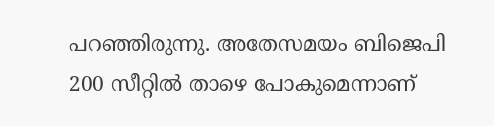പറഞ്ഞിരുന്നു. അതേസമയം ബിജെപി 200 സീറ്റില്‍ താഴെ പോകുമെന്നാണ്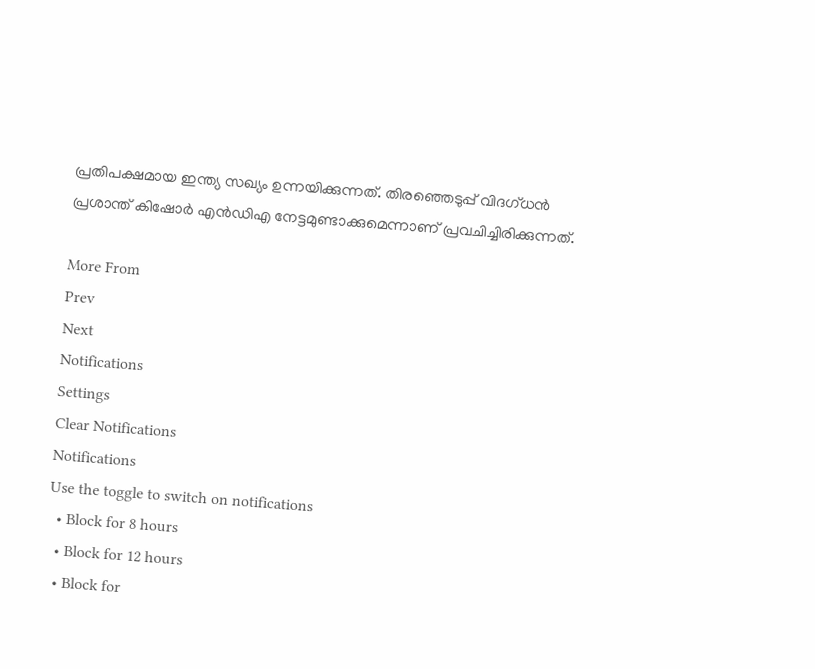പ്രതിപക്ഷമായ ഇന്ത്യ സഖ്യം ഉന്നയിക്കുന്നത്. തിരഞ്ഞെടുപ്പ് വിദഗ്ധന്‍ പ്രശാന്ത് കിഷോര്‍ എന്‍ഡിഎ നേട്ടമുണ്ടാക്കുമെന്നാണ് പ്രവചിച്ചിരിക്കുന്നത്.

More From
Prev
Next
Notifications
Settings
Clear Notifications
Notifications
Use the toggle to switch on notifications
  • Block for 8 hours
  • Block for 12 hours
  • Block for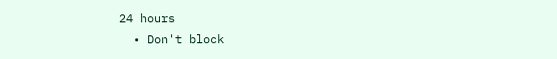24 hours
  • Don't block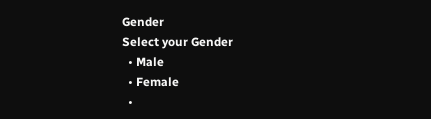Gender
Select your Gender
  • Male
  • Female
  •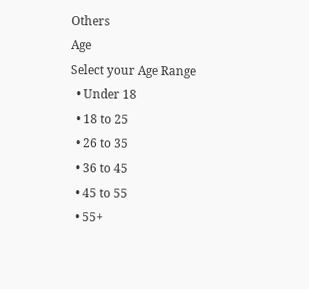Others
Age
Select your Age Range
  • Under 18
  • 18 to 25
  • 26 to 35
  • 36 to 45
  • 45 to 55
  • 55+